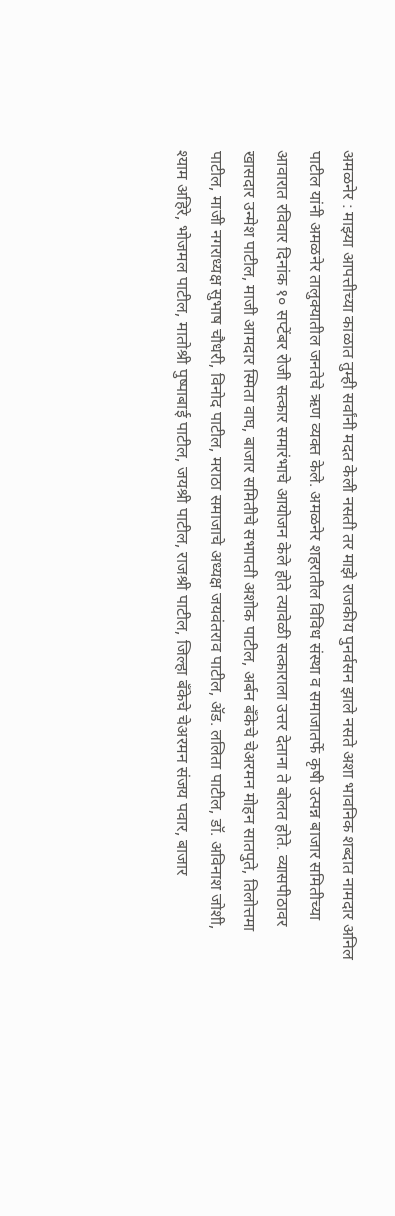अमळनेर : माझ्या आपत्तीच्या काळात तुम्ही सर्वांनी मदत केली नसती तर माझे राजकीय पुनर्वसन झाले नसते अशा भावनिक शब्दात नामदार अनिल पाटील यांनी अमळनेर तालुक्यातील जनतेचे ऋण व्यक्त केले. अमळनेर शहरातील विविध संस्था व समाजातर्फे कृषी उत्पन्न बाजार समितीच्या आवारात रविवार दिनांक १० सप्टेंबर रोजी सत्कार समारंभाचे आयोजन केले होते त्यावेळी सत्काराला उत्तर देताना ते बोलत होते. व्यासपीठावर खासदार उन्मेश पाटील, माजी आमदार स्मिता वाघ, बाजार समितीचे सभापती अशोक पाटील, अर्बन बँकेचे चेअरमन मोहन सातपुते, तिलोत्तमा पाटील, माजी नगराध्यक्ष सुभाष चौधरी, विनोद पाटील, मराठा समाजाचे अध्यक्ष जयवंतराव पाटील, ॲड. ललिता पाटील, डॉ. अविनाश जोशी, श्याम अहिरे, भोजमल पाटील, मातोश्री पुष्पाबाई पाटील, जयश्री पाटील, राजश्री पाटील, जिल्हा बँकेचे चेअरमन संजय पवार, बाजार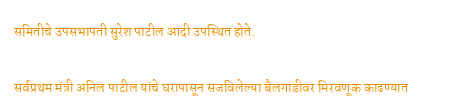समितीचे उपसभापती सुरेश पाटील आदी उपस्थित होते.

सर्वप्रथम मंत्री अनिल पाटील यांचे घरापासून सजविलेल्या बैलगाडीवर मिरवणूक काढण्यात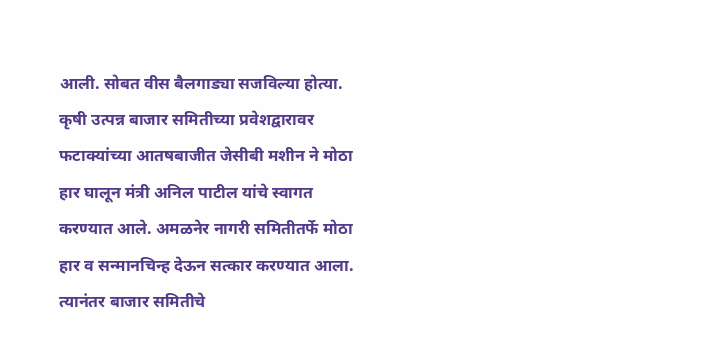आली. सोबत वीस बैलगाड्या सजविल्या होत्या. कृषी उत्पन्न बाजार समितीच्या प्रवेशद्वारावर फटाक्यांच्या आतषबाजीत जेसीबी मशीन ने मोठा हार घालून मंत्री अनिल पाटील यांचे स्वागत करण्यात आले. अमळनेर नागरी समितीतर्फे मोठा हार व सन्मानचिन्ह देऊन सत्कार करण्यात आला. त्यानंतर बाजार समितीचे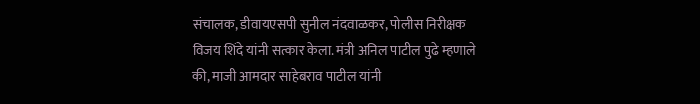संचालक, डीवायएसपी सुनील नंदवाळकर, पोलीस निरीक्षक विजय शिंदे यांनी सत्कार केला. मंत्री अनिल पाटील पुढे म्हणाले की, माजी आमदार साहेबराव पाटील यांनी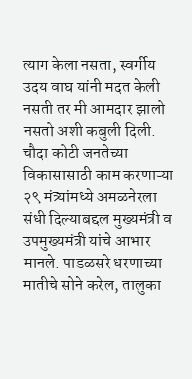त्याग केला नसता, स्वर्गीय उदय वाघ यांनी मदत केली नसती तर मी आमदार झालो नसतो अशी कबुली दिली. चौदा कोटी जनतेच्या विकासासाठी काम करणाऱ्या २९ मंत्र्यांमध्ये अमळनेरला संधी दिल्याबद्दल मुख्यमंत्री व उपमुख्यमंत्री यांचे आभार मानले. पाडळसरे धरणाच्या मातीचे सोने करेल, तालुका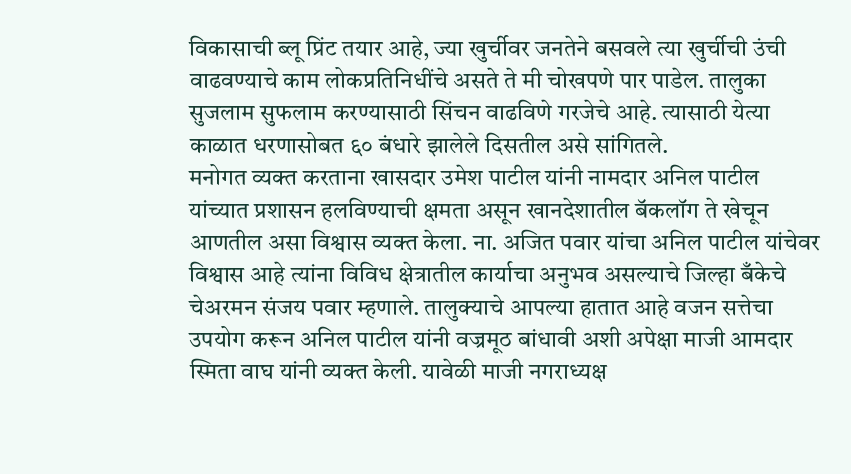विकासाची ब्लू प्रिंट तयार आहे, ज्या खुर्चीवर जनतेने बसवले त्या खुर्चीची उंची वाढवण्याचे काम लोकप्रतिनिधींचे असते ते मी चोखपणे पार पाडेल. तालुका सुजलाम सुफलाम करण्यासाठी सिंचन वाढविणे गरजेचे आहे. त्यासाठी येत्या काळात धरणासोबत ६० बंधारे झालेले दिसतील असे सांगितले.
मनोगत व्यक्त करताना खासदार उमेश पाटील यांनी नामदार अनिल पाटील यांच्यात प्रशासन हलविण्याची क्षमता असून खानदेशातील बॅकलॉग ते खेचून आणतील असा विश्वास व्यक्त केला. ना. अजित पवार यांचा अनिल पाटील यांचेवर विश्वास आहे त्यांना विविध क्षेत्रातील कार्याचा अनुभव असल्याचे जिल्हा बँकेचे चेअरमन संजय पवार म्हणाले. तालुक्याचे आपल्या हातात आहे वजन सत्तेचा उपयोग करून अनिल पाटील यांनी वज्रमूठ बांधावी अशी अपेक्षा माजी आमदार स्मिता वाघ यांनी व्यक्त केली. यावेळी माजी नगराध्यक्ष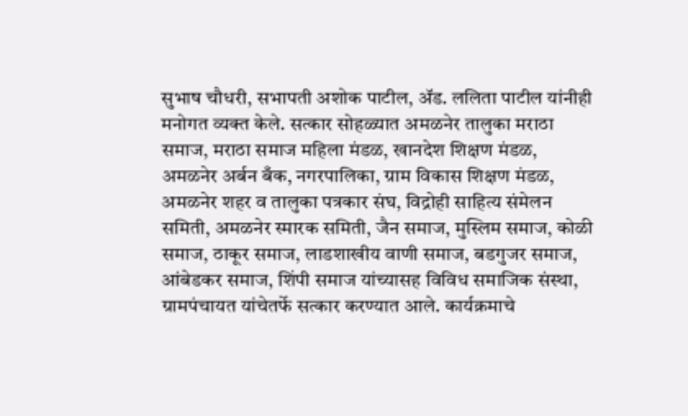सुभाष चौधरी, सभापती अशोक पाटील, ॲड. ललिता पाटील यांनीही मनोगत व्यक्त केले. सत्कार सोहळ्यात अमळनेर तालुका मराठा समाज, मराठा समाज महिला मंडळ, खानदेश शिक्षण मंडळ, अमळनेर अर्बन बँक, नगरपालिका, ग्राम विकास शिक्षण मंडळ, अमळनेर शहर व तालुका पत्रकार संघ, विद्रोही साहित्य संमेलन समिती, अमळनेर स्मारक समिती, जैन समाज, मुस्लिम समाज, कोळी समाज, ठाकूर समाज, लाडशाखीय वाणी समाज, बडगुजर समाज, आंबेडकर समाज, शिंपी समाज यांच्यासह विविध समाजिक संस्था, ग्रामपंचायत यांचेतर्फे सत्कार करण्यात आले. कार्यक्रमाचे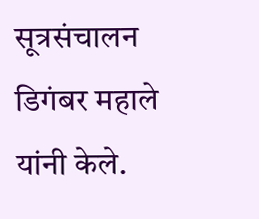सूत्रसंचालन डिगंबर महाले यांनी केले.